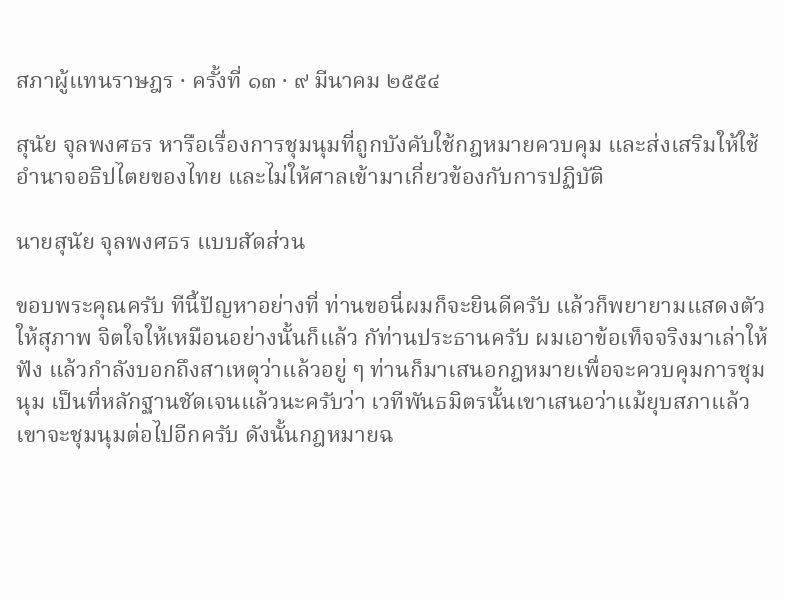สภาผู้แทนราษฎร · ครั้งที่ ๑๓ · ๙ มีนาคม ๒๕๕๔

สุนัย จุลพงศธร หารือเรื่องการชุมนุมที่ถูกบังคับใช้กฎหมายควบคุม และส่งเสริมให้ใช้อํานาจอธิปไตยของไทย และไม่ให้ศาลเข้ามาเกี่ยวข้องกับการปฏิบัติ

นายสุนัย จุลพงศธร แบบสัดส่วน

ขอบพระคุณครับ ทีนี้ปัญหาอย่างที่ ท่านขอนี่ผมก็จะยินดีครับ แล้วก็พยายามแสดงตัวให้สุภาพ จิตใจให้เหมือนอย่างนั้นก็แล้ว กัท่านประธานครับ ผมเอาข้อเท็จจริงมาเล่าให้ฟัง แล้วกําลังบอกถึงสาเหตุว่าแล้วอยู่ ๆ ท่านก็มาเสนอกฎหมายเพื่อจะควบคุมการชุมนุม เป็นที่หลักฐานชัดเจนแล้วนะครับว่า เวทีพันธมิตรนั้นเขาเสนอว่าแม้ยุบสภาแล้วเขาจะชุมนุมต่อไปอีกครับ ดังนั้นกฎหมายฉ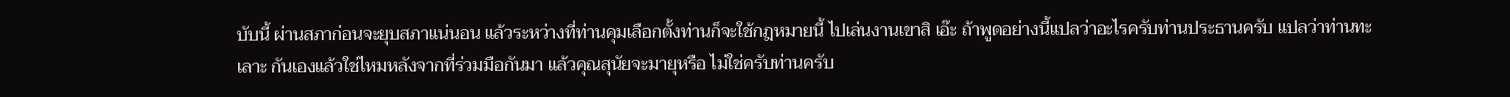บับนี้ ผ่านสภาก่อนจะยุบสภาแน่นอน แล้วระหว่างที่ท่านคุมเลือกตั้งท่านก็จะใช้กฎหมายนี้ ไปเล่นงานเขาสิ เอ๊ะ ถ้าพูดอย่างนี้แปลว่าอะไรครับท่านประธานครับ แปลว่าท่านทะเลาะ กันเองแล้วใช่ไหมหลังจากที่ร่วมมือกันมา แล้วคุณสุนัยจะมายุหรือ ไม่ใช่ครับท่านครับ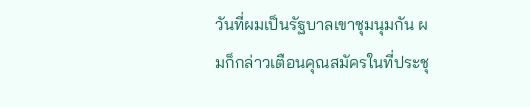วันที่ผมเป็นรัฐบาลเขาชุมนุมกัน ผมก็กล่าวเตือนคุณสมัครในที่ประชุ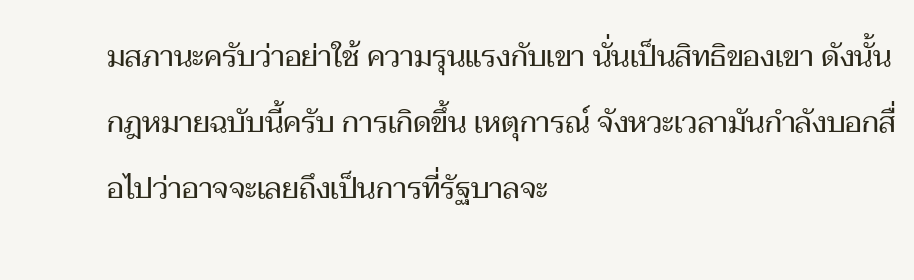มสภานะครับว่าอย่าใช้ ความรุนแรงกับเขา นั่นเป็นสิทธิของเขา ดังนั้นกฎหมายฉบับนี้ครับ การเกิดขึ้น เหตุการณ์ จังหวะเวลามันกําลังบอกสื่อไปว่าอาจจะเลยถึงเป็นการที่รัฐบาลจะ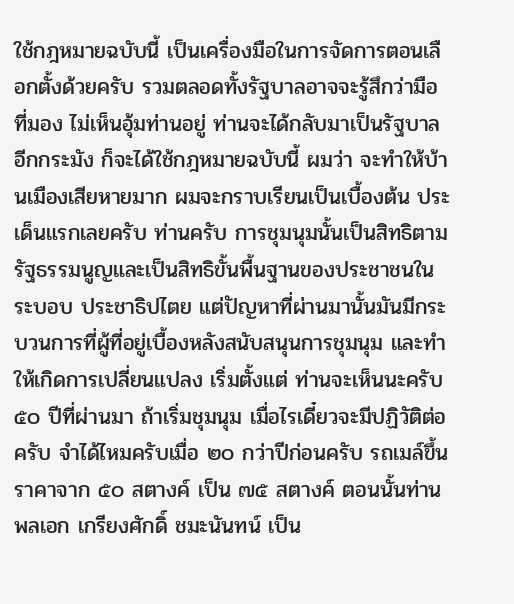ใช้กฎหมายฉบับนี้ เป็นเครื่องมือในการจัดการตอนเลือกตั้งด้วยครับ รวมตลอดทั้งรัฐบาลอาจจะรู้สึกว่ามือที่มอง ไม่เห็นอุ้มท่านอยู่ ท่านจะได้กลับมาเป็นรัฐบาลอีกกระมัง ก็จะได้ใช้กฎหมายฉบับนี้ ผมว่า จะทําให้บ้านเมืองเสียหายมาก ผมจะกราบเรียนเป็นเบื้องต้น ประเด็นแรกเลยครับ ท่านครับ การชุมนุมนั้นเป็นสิทธิตามรัฐธรรมนูญและเป็นสิทธิขั้นพื้นฐานของประชาชนในระบอบ ประชาธิปไตย แต่ปัญหาที่ผ่านมานั้นมันมีกระบวนการที่ผู้ที่อยู่เบื้องหลังสนับสนุนการชุมนุม และทําให้เกิดการเปลี่ยนแปลง เริ่มตั้งแต่ ท่านจะเห็นนะครับ ๕๐ ปีที่ผ่านมา ถ้าเริ่มชุมนุม เมื่อไรเดี๋ยวจะมีปฏิวัติต่อครับ จําได้ไหมครับเมื่อ ๒๐ กว่าปีก่อนครับ รถเมล์ขึ้นราคาจาก ๕๐ สตางค์ เป็น ๗๕ สตางค์ ตอนนั้นท่าน พลเอก เกรียงศักดิ์ ชมะนันทน์ เป็น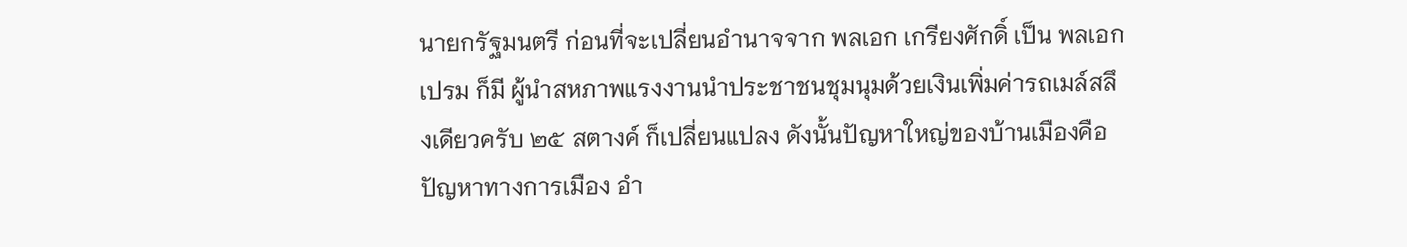นายกรัฐมนตรี ก่อนที่จะเปลี่ยนอํานาจจาก พลเอก เกรียงศักดิ์ เป็น พลเอก เปรม ก็มี ผู้นําสหภาพแรงงานนําประชาชนชุมนุมด้วยเงินเพิ่มค่ารถเมล์สลึงเดียวครับ ๒๕ สตางค์ ก็เปลี่ยนแปลง ดังนั้นปัญหาใหญ่ของบ้านเมืองคือปัญหาทางการเมือง อํา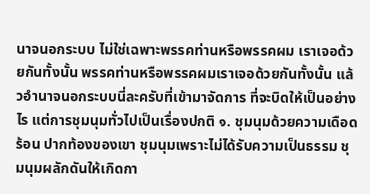นาจนอกระบบ ไม่ใช่เฉพาะพรรคท่านหรือพรรคผม เราเจอด้วยกันทั้งนั้น พรรคท่านหรือพรรคผมเราเจอด้วยกันทั้งนั้น แล้วอํานาจนอกระบบนี่ละครับที่เข้ามาจัดการ ที่จะบิดให้เป็นอย่างไร แต่การชุมนุมทั่วไปเป็นเรื่องปกติ ๑. ชุมนุมด้วยความเดือดร้อน ปากท้องของเขา ชุมนุมเพราะไม่ได้รับความเป็นธรรม ชุมนุมผลักดันให้เกิดกา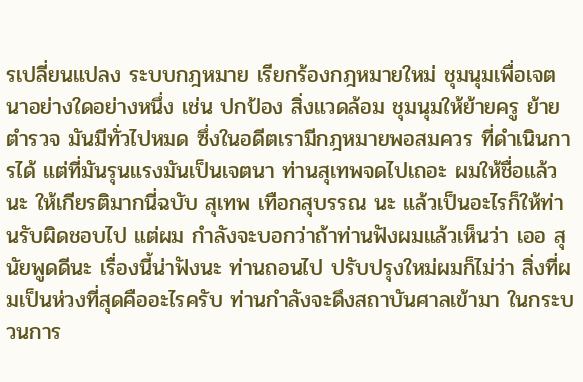รเปลี่ยนแปลง ระบบกฎหมาย เรียกร้องกฎหมายใหม่ ชุมนุมเพื่อเจตนาอย่างใดอย่างหนึ่ง เช่น ปกป้อง สิ่งแวดล้อม ชุมนุมให้ย้ายครู ย้ายตํารวจ มันมีทั่วไปหมด ซึ่งในอดีตเรามีกฎหมายพอสมควร ที่ดําเนินการได้ แต่ที่มันรุนแรงมันเป็นเจตนา ท่านสุเทพจดไปเถอะ ผมให้ชื่อแล้วนะ ให้เกียรติมากนี่ฉบับ สุเทพ เทือกสุบรรณ นะ แล้วเป็นอะไรก็ให้ท่านรับผิดชอบไป แต่ผม กําลังจะบอกว่าถ้าท่านฟังผมแล้วเห็นว่า เออ สุนัยพูดดีนะ เรื่องนี้น่าฟังนะ ท่านถอนไป ปรับปรุงใหม่ผมก็ไม่ว่า สิ่งที่ผมเป็นห่วงที่สุดคืออะไรครับ ท่านกําลังจะดึงสถาบันศาลเข้ามา ในกระบวนการ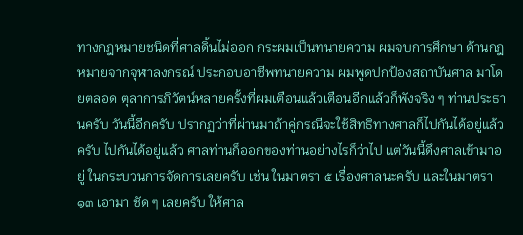ทางกฎหมายชนิดที่ศาลดิ้นไม่ออก กระผมเป็นทนายความ ผมจบการศึกษา ด้านกฎหมายจากจุฬาลงกรณ์ ประกอบอาชีพทนายความ ผมพูดปกป้องสถาบันศาล มาโดยตลอด ตุลาการภิวัตน์หลายครั้งที่ผมเตือนแล้วเตือนอีกแล้วก็พังจริง ๆ ท่านประธานครับ วันนี้อีกครับ ปรากฏว่าที่ผ่านมาถ้าคู่กรณีจะใช้สิทธิทางศาลก็ไปกันได้อยู่แล้วครับ ไปกันได้อยู่แล้ว ศาลท่านก็ออกของท่านอย่างไรก็ว่าไป แต่วันนี้ดึงศาลเข้ามาอยู่ ในกระบวนการจัดการเลยครับ เช่น ในมาตรา ๕ เรื่องศาลนะครับ และในมาตรา ๑๓ เอามา ชัด ๆ เลยครับ ให้ศาล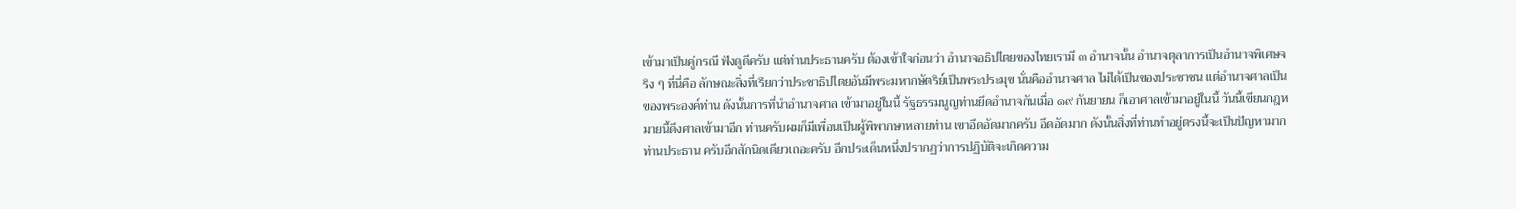เข้ามาเป็นคู่กรณี ฟังดูดีครับ แต่ท่านประธานครับ ต้องเข้าใจก่อนว่า อํานาจอธิปไตยของไทยเรามี ๓ อํานาจนั้น อํานาจตุลาการเป็นอํานาจพิเศษจริง ๆ ที่นี่คือ ลักษณะสิ่งที่เรียกว่าประชาธิปไตยอันมีพระมหากษัตริย์เป็นพระประมุข นั่นคืออํานาจศาล ไม่ได้เป็นของประชาชน แต่อํานาจศาลเป็นของพระองค์ท่าน ดังนั้นการที่นําอํานาจศาล เข้ามาอยู่ในนี้ รัฐธรรมนูญท่านยึดอํานาจกันเมื่อ ๑๙ กันยายน ก็เอาศาลเข้ามาอยู่ในนี้ วันนี้เขียนกฎหมายนี้ดึงศาลเข้ามาอีก ท่านครับผมก็มีเพื่อนเป็นผู้พิพากษาหลายท่าน เขาอึดอัดมากครับ อึดอัดมาก ดังนั้นสิ่งที่ท่านทําอยู่ตรงนี้จะเป็นปัญหามาก ท่านประธาน ครับอีกสักนิดเดียวเถอะครับ อีกประเด็นหนึ่งปรากฏว่าการปฏิบัติจะเกิดความ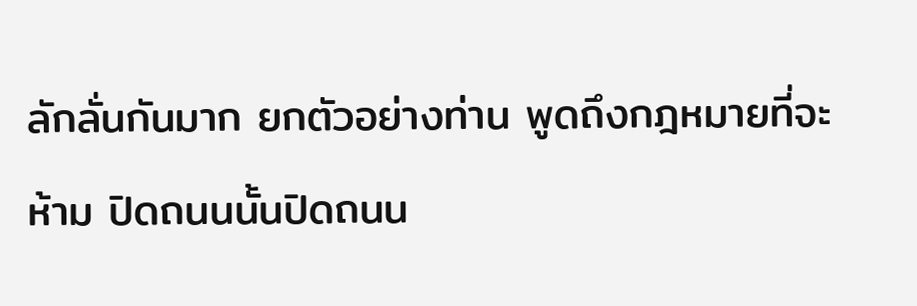ลักลั่นกันมาก ยกตัวอย่างท่าน พูดถึงกฎหมายที่จะห้าม ปิดถนนนั้นปิดถนน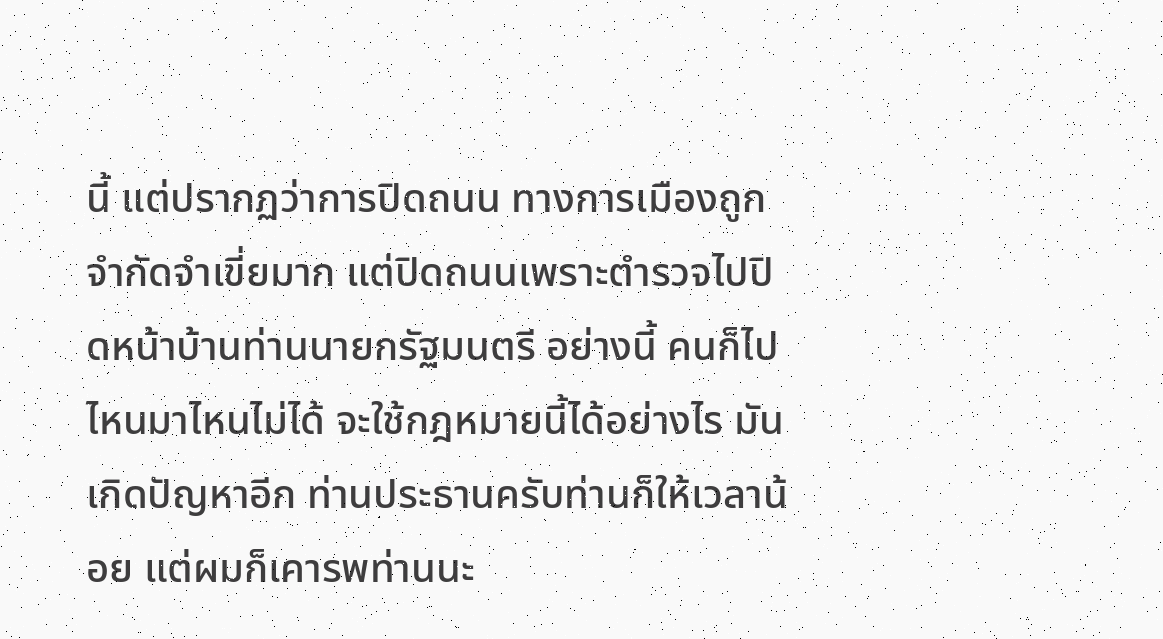นี้ แต่ปรากฏว่าการปิดถนน ทางการเมืองถูกจํากัดจําเขี่ยมาก แต่ปิดถนนเพราะตํารวจไปปิดหน้าบ้านท่านนายกรัฐมนตรี อย่างนี้ คนก็ไปไหนมาไหนไม่ได้ จะใช้กฎหมายนี้ได้อย่างไร มันเกิดปัญหาอีก ท่านประธานครับท่านก็ให้เวลาน้อย แต่ผมก็เคารพท่านนะ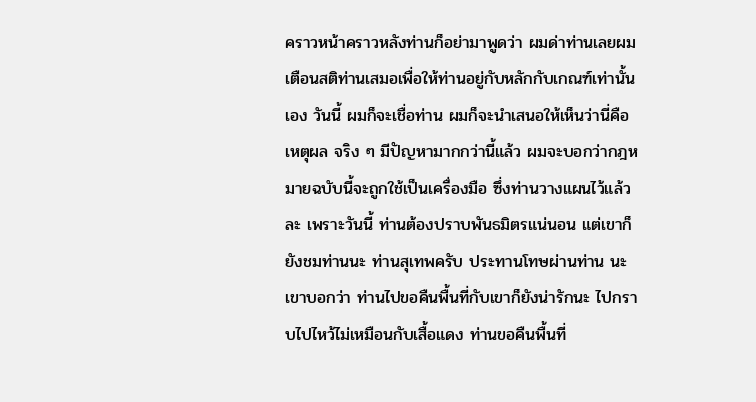คราวหน้าคราวหลังท่านก็อย่ามาพูดว่า ผมด่าท่านเลยผมเตือนสติท่านเสมอเพื่อให้ท่านอยู่กับหลักกับเกณฑ์เท่านั้นเอง วันนี้ ผมก็จะเชื่อท่าน ผมก็จะนําเสนอให้เห็นว่านี่คือเหตุผล จริง ๆ มีปัญหามากกว่านี้แล้ว ผมจะบอกว่ากฎหมายฉบับนี้จะถูกใช้เป็นเครื่องมือ ซึ่งท่านวางแผนไว้แล้วละ เพราะวันนี้ ท่านต้องปราบพันธมิตรแน่นอน แต่เขาก็ยังชมท่านนะ ท่านสุเทพครับ ประทานโทษผ่านท่าน นะ เขาบอกว่า ท่านไปขอคืนพื้นที่กับเขาก็ยังน่ารักนะ ไปกราบไปไหว้ไม่เหมือนกับเสื้อแดง ท่านขอคืนพื้นที่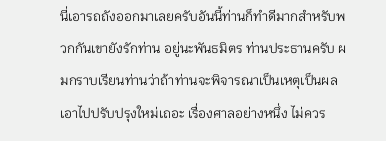นี่เอารถถังออกมาเลยครับอันนี้ท่านก็ทําดีมากสําหรับพวกกันเขายังรักท่าน อยู่นะพันธมิตร ท่านประธานครับ ผมกราบเรียนท่านว่าถ้าท่านจะพิจารณาเป็นเหตุเป็นผล เอาไปปรับปรุงใหม่เถอะ เรื่องศาลอย่างหนึ่ง ไม่ควร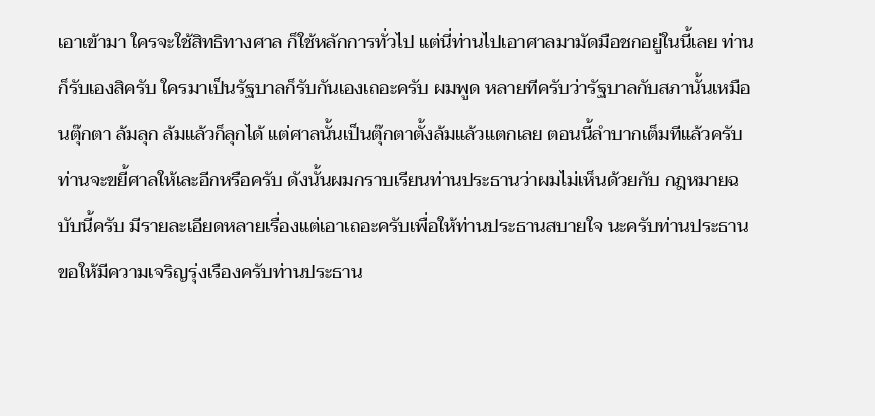เอาเข้ามา ใครจะใช้สิทธิทางศาล ก็ใช้หลักการทั่วไป แต่นี่ท่านไปเอาศาลมามัดมือชกอยู่ในนี้เลย ท่านก็รับเองสิครับ ใครมาเป็นรัฐบาลก็รับกันเองเถอะครับ ผมพูด หลายทีครับว่ารัฐบาลกับสภานั้นเหมือนตุ๊กตา ล้มลุก ล้มแล้วก็ลุกได้ แต่ศาลนั้นเป็นตุ๊กตาตั้งล้มแล้วแตกเลย ตอนนี้ลําบากเต็มทีแล้วครับ ท่านจะขยี้ศาลให้เละอีกหรือครับ ดังนั้นผมกราบเรียนท่านประธานว่าผมไม่เห็นด้วยกับ กฎหมายฉบับนี้ครับ มีรายละเอียดหลายเรื่องแต่เอาเถอะครับเพื่อให้ท่านประธานสบายใจ นะครับท่านประธาน ขอให้มีความเจริญรุ่งเรืองครับท่านประธาน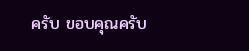ครับ ขอบคุณครับ